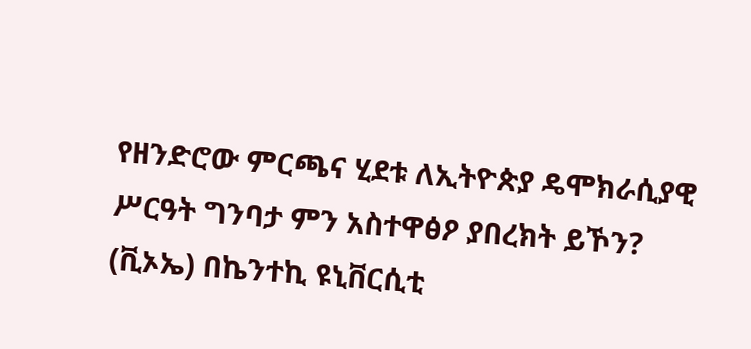የዘንድሮው ምርጫና ሂደቱ ለኢትዮጵያ ዴሞክራሲያዊ ሥርዓት ግንባታ ምን አስተዋፅዖ ያበረክት ይኾን?
(ቪኦኤ) በኬንተኪ ዩኒቨርሲቲ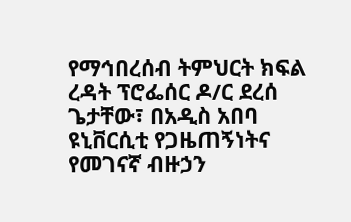የማኅበረሰብ ትምህርት ክፍል ረዳት ፕሮፌሰር ዶ/ር ደረሰ ጌታቸው፣ በአዲስ አበባ ዩኒቨርሲቲ የጋዜጠኝነትና የመገናኛ ብዙኃን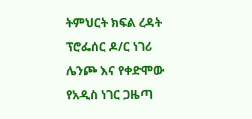ትምህርት ክፍል ረዳት ፕሮፌሰር ዶ/ር ነገሪ ሌንጮ እና የቀድሞው የአዲስ ነገር ጋዜጣ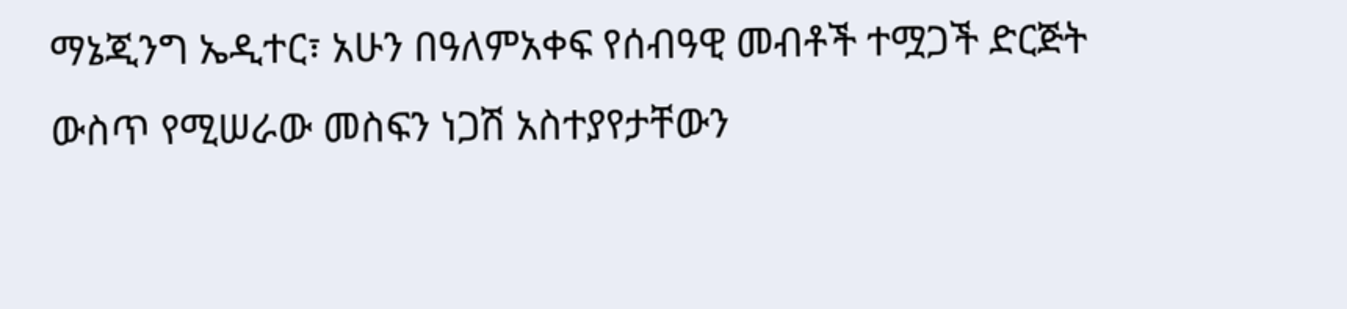ማኔጂንግ ኤዲተር፣ አሁን በዓለምአቀፍ የሰብዓዊ መብቶች ተሟጋች ድርጅት ውስጥ የሚሠራው መስፍን ነጋሽ አስተያየታቸውን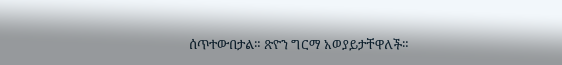ሰጥተውበታል። ጽዮን ግርማ አወያይታቸዋለች።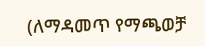(ለማዳመጥ የማጫወቻ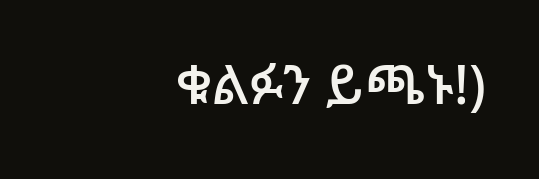ቁልፉን ይጫኑ!)